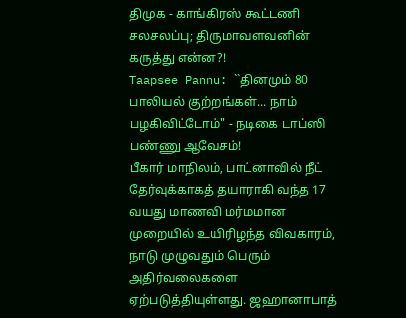திமுக - காங்கிரஸ் கூட்டணி சலசலப்பு; திருமாவளவனின் கருத்து என்ன?!
Taapsee Pannu: ``தினமும் 80 பாலியல் குற்றங்கள்... நாம் பழகிவிட்டோம்" - நடிகை டாப்ஸி பண்ணு ஆவேசம்!
பீகார் மாநிலம், பாட்னாவில் நீட் தேர்வுக்காகத் தயாராகி வந்த 17 வயது மாணவி மர்மமான முறையில் உயிரிழந்த விவகாரம், நாடு முழுவதும் பெரும் அதிர்வலைகளை ஏற்படுத்தியுள்ளது. ஜஹானாபாத்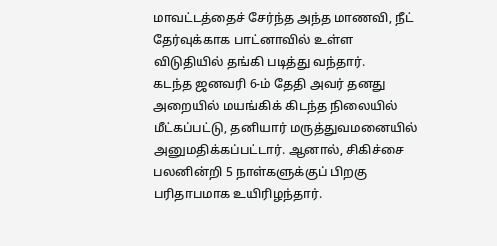மாவட்டத்தைச் சேர்ந்த அந்த மாணவி, நீட் தேர்வுக்காக பாட்னாவில் உள்ள விடுதியில் தங்கி படித்து வந்தார்.
கடந்த ஜனவரி 6-ம் தேதி அவர் தனது அறையில் மயங்கிக் கிடந்த நிலையில் மீட்கப்பட்டு, தனியார் மருத்துவமனையில் அனுமதிக்கப்பட்டார். ஆனால், சிகிச்சை பலனின்றி 5 நாள்களுக்குப் பிறகு பரிதாபமாக உயிரிழந்தார்.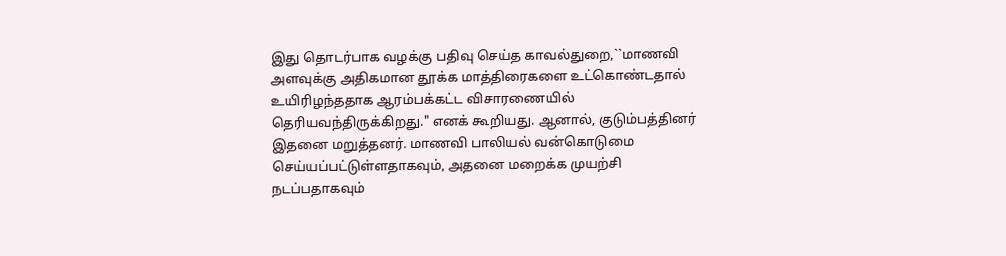இது தொடர்பாக வழக்கு பதிவு செய்த காவல்துறை,``மாணவி அளவுக்கு அதிகமான தூக்க மாத்திரைகளை உட்கொண்டதால் உயிரிழந்ததாக ஆரம்பக்கட்ட விசாரணையில் தெரியவந்திருக்கிறது." எனக் கூறியது. ஆனால், குடும்பத்தினர் இதனை மறுத்தனர். மாணவி பாலியல் வன்கொடுமை செய்யப்பட்டுள்ளதாகவும், அதனை மறைக்க முயற்சி நடப்பதாகவும்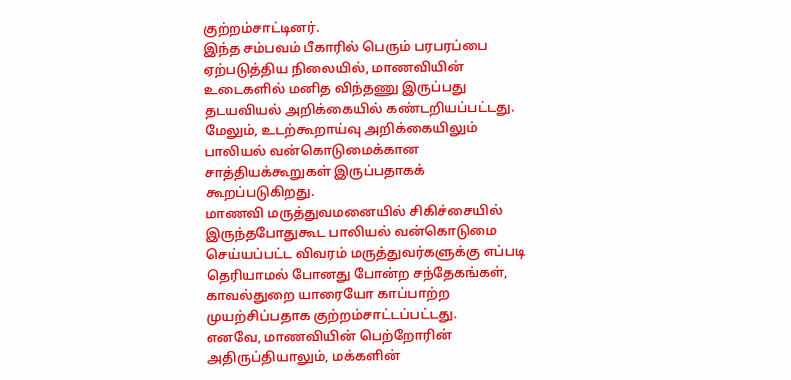குற்றம்சாட்டினர்.
இந்த சம்பவம் பீகாரில் பெரும் பரபரப்பை ஏற்படுத்திய நிலையில், மாணவியின் உடைகளில் மனித விந்தணு இருப்பது தடயவியல் அறிக்கையில் கண்டறியப்பட்டது. மேலும், உடற்கூறாய்வு அறிக்கையிலும் பாலியல் வன்கொடுமைக்கான சாத்தியக்கூறுகள் இருப்பதாகக் கூறப்படுகிறது.
மாணவி மருத்துவமனையில் சிகிச்சையில் இருந்தபோதுகூட பாலியல் வன்கொடுமை செய்யப்பட்ட விவரம் மருத்துவர்களுக்கு எப்படி தெரியாமல் போனது போன்ற சந்தேகங்கள், காவல்துறை யாரையோ காப்பாற்ற முயற்சிப்பதாக குற்றம்சாட்டப்பட்டது.
எனவே, மாணவியின் பெற்றோரின் அதிருப்தியாலும், மக்களின்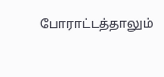போராட்டத்தாலும்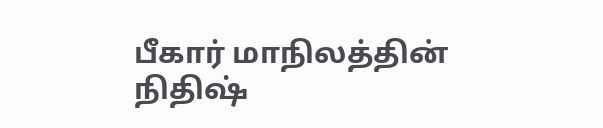பீகார் மாநிலத்தின் நிதிஷ்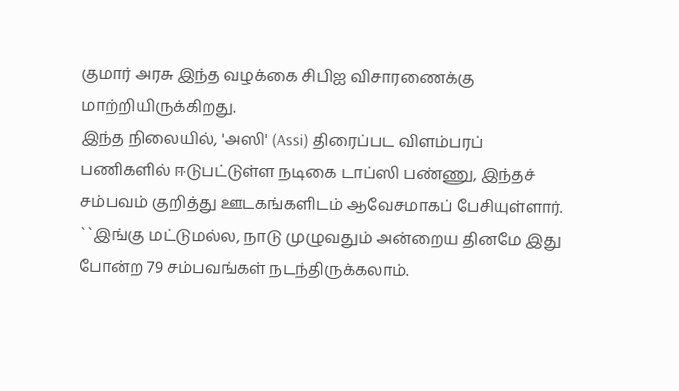குமார் அரசு இந்த வழக்கை சிபிஐ விசாரணைக்கு மாற்றியிருக்கிறது.
இந்த நிலையில், 'அஸி' (Assi) திரைப்பட விளம்பரப் பணிகளில் ஈடுபட்டுள்ள நடிகை டாப்ஸி பண்ணு, இந்தச் சம்பவம் குறித்து ஊடகங்களிடம் ஆவேசமாகப் பேசியுள்ளார். ``இங்கு மட்டுமல்ல, நாடு முழுவதும் அன்றைய தினமே இது போன்ற 79 சம்பவங்கள் நடந்திருக்கலாம்.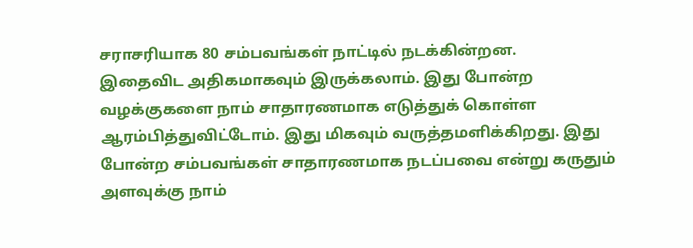சராசரியாக 80 சம்பவங்கள் நாட்டில் நடக்கின்றன.
இதைவிட அதிகமாகவும் இருக்கலாம். இது போன்ற வழக்குகளை நாம் சாதாரணமாக எடுத்துக் கொள்ள ஆரம்பித்துவிட்டோம். இது மிகவும் வருத்தமளிக்கிறது. இது போன்ற சம்பவங்கள் சாதாரணமாக நடப்பவை என்று கருதும் அளவுக்கு நாம்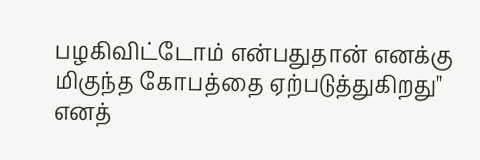பழகிவிட்டோம் என்பதுதான் எனக்கு மிகுந்த கோபத்தை ஏற்படுத்துகிறது" எனத்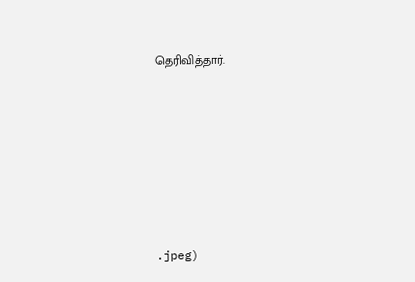தெரிவித்தார்.







.jpeg)